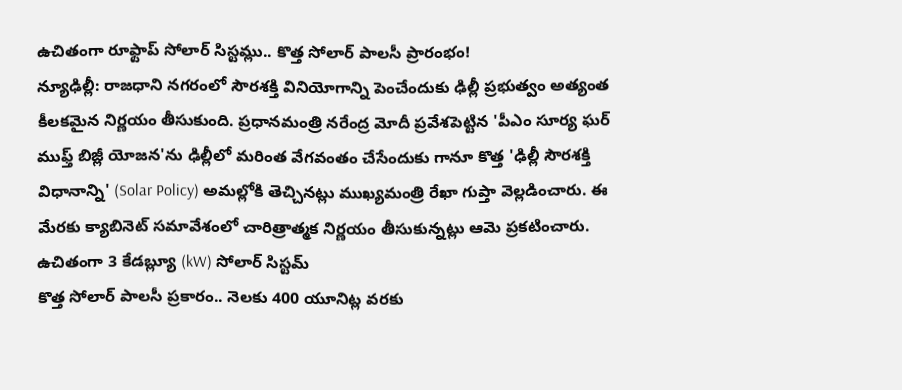ఉచితంగా రూఫ్టాప్ సోలార్ సిస్టమ్లు.. కొత్త సోలార్ పాలసీ ప్రారంభం!
న్యూఢిల్లీ: రాజధాని నగరంలో సౌరశక్తి వినియోగాన్ని పెంచేందుకు ఢిల్లీ ప్రభుత్వం అత్యంత కీలకమైన నిర్ణయం తీసుకుంది. ప్రధానమంత్రి నరేంద్ర మోదీ ప్రవేశపెట్టిన 'పీఎం సూర్య ఘర్ ముఫ్త్ బిజ్లీ యోజన'ను ఢిల్లీలో మరింత వేగవంతం చేసేందుకు గానూ కొత్త 'ఢిల్లీ సౌరశక్తి విధానాన్ని' (Solar Policy) అమల్లోకి తెచ్చినట్లు ముఖ్యమంత్రి రేఖా గుప్తా వెల్లడించారు. ఈ మేరకు క్యాబినెట్ సమావేశంలో చారిత్రాత్మక నిర్ణయం తీసుకున్నట్లు ఆమె ప్రకటించారు.
ఉచితంగా 3 కేడబ్ల్యూ (kW) సోలార్ సిస్టమ్
కొత్త సోలార్ పాలసీ ప్రకారం.. నెలకు 400 యూనిట్ల వరకు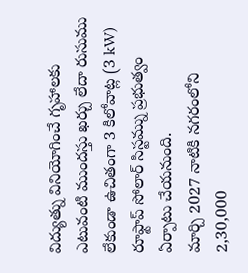విద్యుత్ను వినియోగించే గృహాలకు ఎటువంటి ముందస్తు ఖర్చు లేదా రుసుము లేకుండా ఉచితంగా 3 కిలోవాట్ల (3 kW) రూఫ్టాప్ సోలార్ సిస్టమ్ను ప్రభుత్వం ఏర్పాటు చేయనుంది.
మార్చి 2027 నాటికి నగరంలోని 2,30,000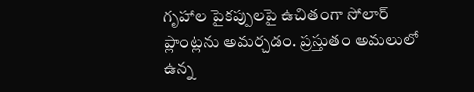గృహాల పైకప్పులపై ఉచితంగా సోలార్ ప్లాంట్లను అమర్చడం. ప్రస్తుతం అమలులో ఉన్న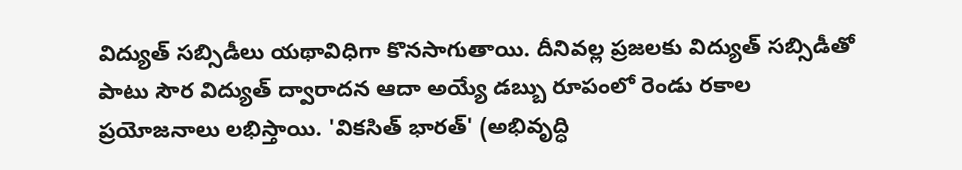విద్యుత్ సబ్సిడీలు యథావిధిగా కొనసాగుతాయి. దీనివల్ల ప్రజలకు విద్యుత్ సబ్సిడీతో పాటు సౌర విద్యుత్ ద్వారాదన ఆదా అయ్యే డబ్బు రూపంలో రెండు రకాల ప్రయోజనాలు లభిస్తాయి. 'వికసిత్ భారత్' (అభివృద్ధి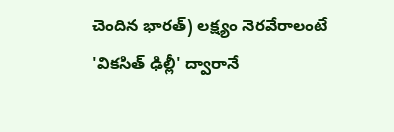చెందిన భారత్) లక్ష్యం నెరవేరాలంటే 'వికసిత్ ఢిల్లీ' ద్వారానే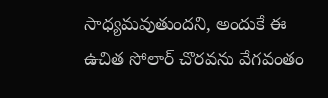సాధ్యమవుతుందని, అందుకే ఈ ఉచిత సోలార్ చొరవను వేగవంతం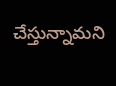చేస్తున్నామని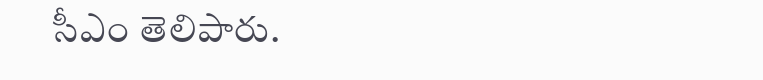సీఎం తెలిపారు.